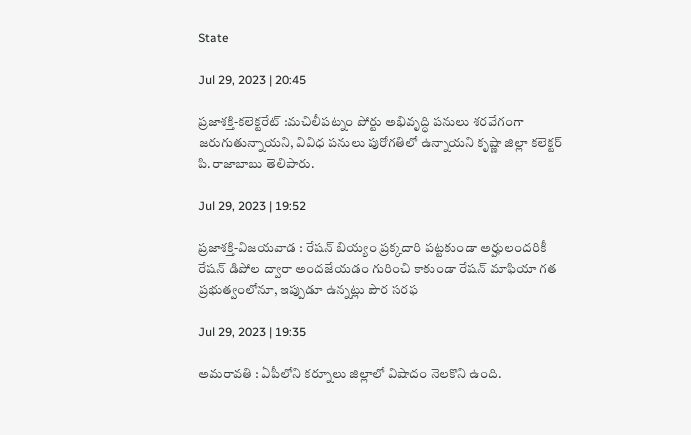State

Jul 29, 2023 | 20:45

ప్రజాశక్తి-కలెక్టరేట్‌ :మచిలీపట్నం పోర్టు అభివృద్ధి పనులు శరవేగంగా జరుగుతున్నాయని, వివిధ పనులు పురోగతిలో ఉన్నాయని కృష్ణా జిల్లా కలెక్టర్‌ పి.రాజాబాబు తెలిపారు.

Jul 29, 2023 | 19:52

ప్రజాశక్తి-విజయవాడ : రేషన్‌ బియ్యం ప్రక్కదారి పట్టకుండా అర్హులందరికీ రేషన్‌ డిపోల ద్వారా అందజేయడం గురించి కాకుండా రేషన్‌ మాఫియా గత ప్రభుత్వంలోనూ, ఇప్పుడూ ఉన్నట్లు పౌర సరఫ

Jul 29, 2023 | 19:35

అమరావతి : ఏపీలోని కర్నూలు జిల్లాలో విషాదం నెలకొని ఉంది.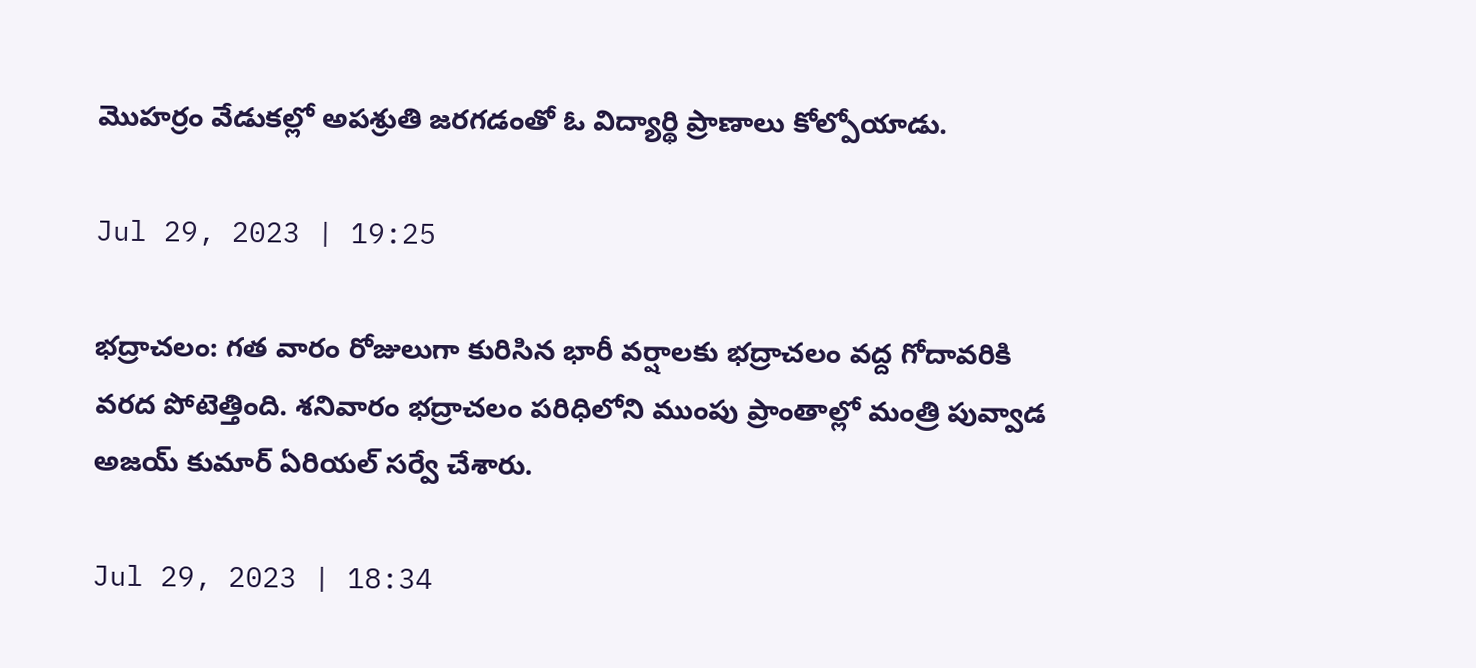మొహర్రం వేడుకల్లో అపశ్రుతి జరగడంతో ఓ విద్యార్థి ప్రాణాలు కోల్పోయాడు.

Jul 29, 2023 | 19:25

భద్రాచలం: గత వారం రోజులుగా కురిసిన భారీ వర్షాలకు భద్రాచలం వద్ద గోదావరికి వరద పోటెత్తింది. శనివారం భద్రాచలం పరిధిలోని ముంపు ప్రాంతాల్లో మంత్రి పువ్వాడ అజయ్ కుమార్‌ ఏరియల్‌ సర్వే చేశారు.

Jul 29, 2023 | 18:34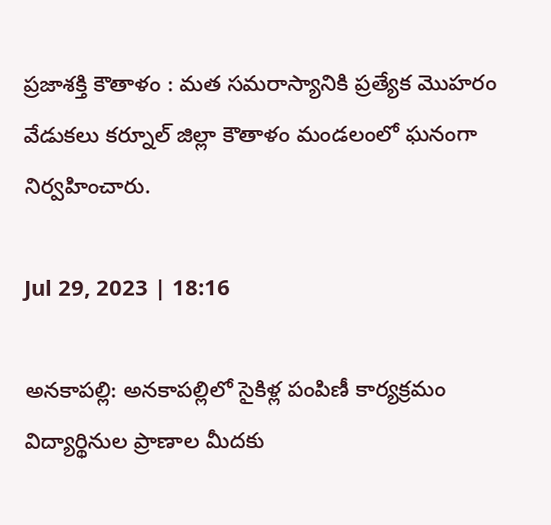ప్రజాశక్తి కౌతాళం : మత సమరాస్యానికి ప్రత్యేక మొహరం వేడుకలు కర్నూల్ జిల్లా కౌతాళం మండలంలో ఘనంగా నిర్వహించారు.

Jul 29, 2023 | 18:16

అనకాపల్లి: అనకాపల్లిలో సైకిళ్ల పంపిణీ కార్యక్రమం విద్యార్థినుల ప్రాణాల మీదకు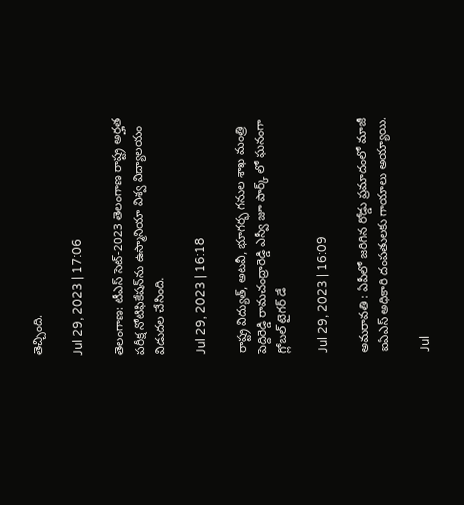తెచ్చింది.

Jul 29, 2023 | 17:06

తెలంగాణ: టీఎస్‌ సెట్‌-2023 తెలంగాణ రాష్ట్ర అర్హత పరీక్ష నోటిఫికేషన్‌ను ఉస్మానియా విశ్వ విద్యాలయం విడుదల చేసింది.

Jul 29, 2023 | 16:18

రాష్ట్ర విద్యుత్, అటవీ, భూగర్భ గనుల శాఖ మంత్రి పెద్దిరెడ్డి రామచంద్రారెడ్డి ఎస్వీ జూ పార్క్ లో ఘనంగా గ్లోబల్ టైగర్ డే

Jul 29, 2023 | 16:09

అమరావతి : ఏపీలో జరిగిన రోడ్డు ప్రమాదంలో మాజీ ఐఏఎస్‌ అధికారి దంపతులకు గాయాలు అయ్యాయి.

Jul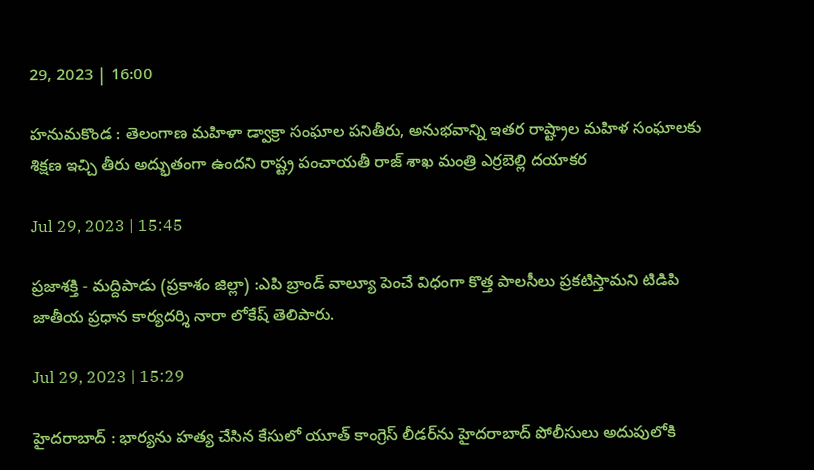29, 2023 | 16:00

హనుమకొండ : తెలంగాణ మహిళా డ్వాక్రా సంఘాల పనితీరు, అనుభవాన్ని ఇతర రాష్ట్రాల మహిళ సంఘాలకు శిక్షణ ఇచ్చి తీరు అద్భుతంగా ఉందని రాష్ట్ర పంచాయతీ రాజ్‌ శాఖ మంత్రి ఎర్రబెల్లి దయాకర

Jul 29, 2023 | 15:45

ప్రజాశక్తి - మద్దిపాడు (ప్రకాశం జిల్లా) :ఎపి బ్రాండ్‌ వాల్యూ పెంచే విధంగా కొత్త పాలసీలు ప్రకటిస్తామని టిడిపి జాతీయ ప్రధాన కార్యదర్శి నారా లోకేష్‌ తెలిపారు.

Jul 29, 2023 | 15:29

హైదరాబాద్‌ : భార్యను హత్య చేసిన కేసులో యూత్‌ కాంగ్రెస్‌ లీడర్‌ను హైదరాబాద్‌ పోలీసులు అదుపులోకి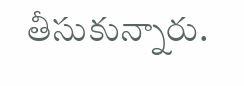తీసుకున్నారు.